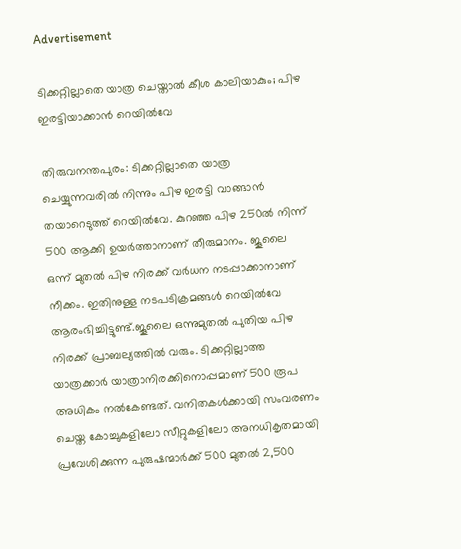Advertisement

ടിക്കറ്റില്ലാതെ യാത്ര ചെയ്താല്‍ കീശ കാലിയാകും; പിഴ ഇരട്ടിയാക്കാന്‍ റെയില്‍വേ

തിരുവനന്തപുരം: ടിക്കറ്റില്ലാതെ യാത്ര ചെയ്യുന്നവരില്‍ നിന്നും പിഴ ഇരട്ടി വാങ്ങാന്‍ തയാറെടുത്ത് റെയില്‍വേ. കുറഞ്ഞ പിഴ 250ല്‍ നിന്ന് 500 ആക്കി ഉയര്‍ത്താനാണ് തീരുമാനം. ജൂലൈ ഒന്ന് മുതല്‍ പിഴ നിരക്ക് വര്‍ധന നടപ്പാക്കാനാണ് നീക്കം. ഇതിനുള്ള നടപടിക്രമങ്ങള്‍ റെയില്‍വേ ആരംഭിച്ചിട്ടുണ്ട്.ജൂലൈ ഒന്നുമുതൽ പുതിയ പിഴ നിരക്ക്‌ പ്രാബല്യത്തിൽ വരും. ടിക്കറ്റില്ലാത്ത യാത്രക്കാർ യാത്രാനിരക്കിനൊപ്പമാണ്‌ 500 രൂപ അധികം നൽകേണ്ടത്‌. വനിതകൾക്കായി സംവരണം ചെയ്ത കോച്ചുകളിലോ സീറ്റുകളിലോ അനധികൃതമായി പ്രവേശിക്കുന്ന പുരുഷന്മാർക്ക് 500 മുതൽ 2,500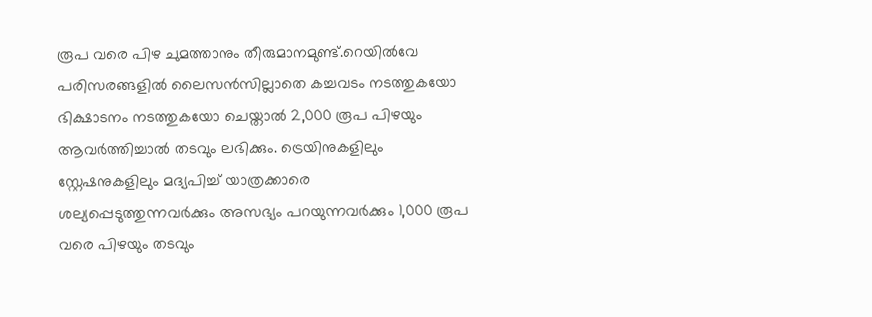രൂപ വരെ പിഴ ചുമത്താനും തീരുമാനമുണ്ട്.റെയിൽവേ പരിസരങ്ങളിൽ ലൈസൻസില്ലാതെ കച്ചവടം നടത്തുകയോ ഭിക്ഷാടനം നടത്തുകയോ ചെയ്താൽ 2,000 രൂപ പിഴയും ആവർത്തിച്ചാൽ തടവും ലഭിക്കും. ട്രെയിനുകളിലും സ്റ്റേഷനുകളിലും മദ്യപിച്ച് യാത്രക്കാരെ ശല്യപ്പെടുത്തുന്നവർക്കും അസഭ്യം പറയുന്നവർക്കും 1,000 രൂപ വരെ പിഴയും തടവും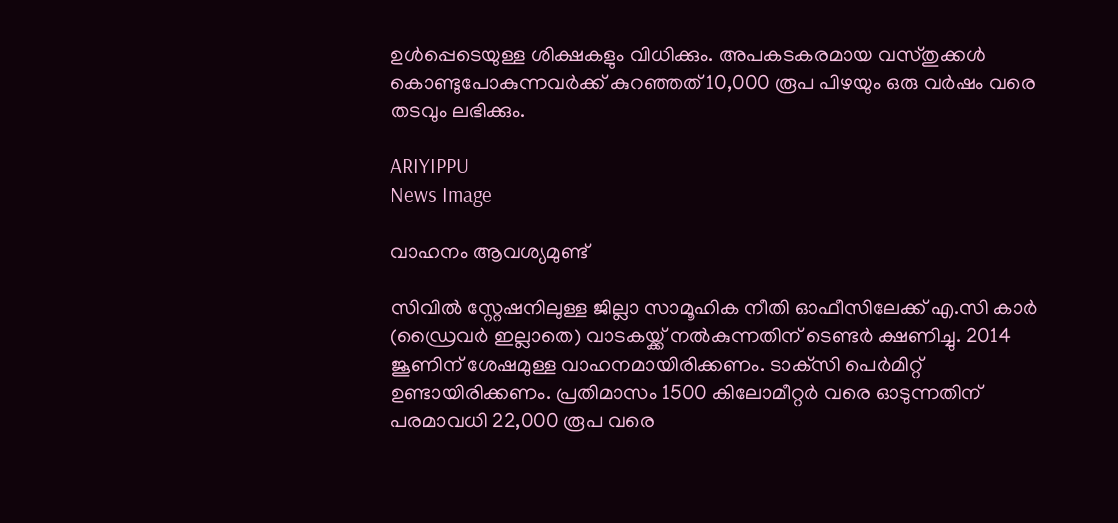ഉൾപ്പെടെയുള്ള ശിക്ഷകളും വിധിക്കും. അപകടകരമായ വസ്തുക്കൾ കൊണ്ടുപോകുന്നവർക്ക് കുറഞ്ഞത് 10,000 രൂപ പിഴയും ഒരു വർഷം വരെ തടവും ലഭിക്കും.

ARIYIPPU
News Image

വാഹനം ആവശ്യമുണ്ട്

സിവില്‍ സ്റ്റേഷനിലുള്ള ജില്ലാ സാമൂഹിക നീതി ഓഫീസിലേക്ക് എ.സി കാര്‍ (ഡ്രൈവര്‍ ഇല്ലാതെ) വാടകയ്ക്ക് നല്‍കുന്നതിന് ടെണ്ടര്‍ ക്ഷണിച്ചു. 2014 ജൂണിന് ശേഷമുള്ള വാഹനമായിരിക്കണം. ടാക്‌സി പെര്‍മിറ്റ് ഉണ്ടായിരിക്കണം. പ്രതിമാസം 1500 കിലോമീറ്റര്‍ വരെ ഓടുന്നതിന് പരമാവധി 22,000 രൂപ വരെ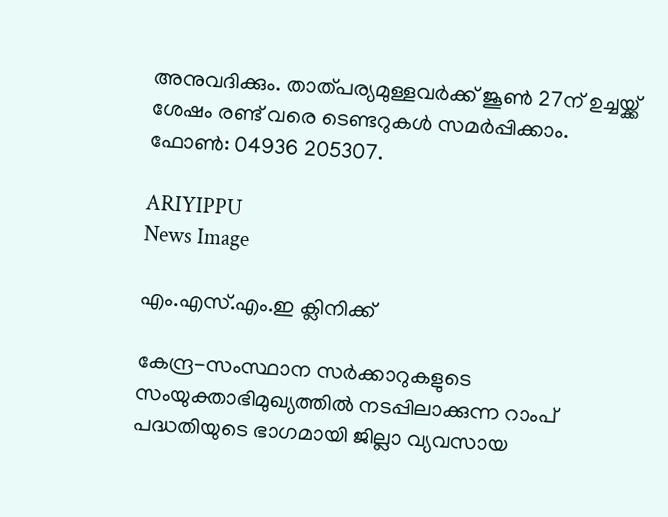അനുവദിക്കും. താത്പര്യമുള്ളവര്‍ക്ക് ജൂണ്‍ 27ന് ഉച്ചയ്ക്ക് ശേഷം രണ്ട് വരെ ടെണ്ടറുകള്‍ സമര്‍പ്പിക്കാം. ഫോണ്‍: 04936 205307.

ARIYIPPU
News Image

എം.എസ്.എം.ഇ ക്ലിനിക്ക്

കേന്ദ്ര-സംസ്ഥാന സര്‍ക്കാറുകളുടെ സംയുക്താഭിമുഖ്യത്തില്‍ നടപ്പിലാക്കുന്ന റാംപ് പദ്ധതിയുടെ ഭാഗമായി ജില്ലാ വ്യവസായ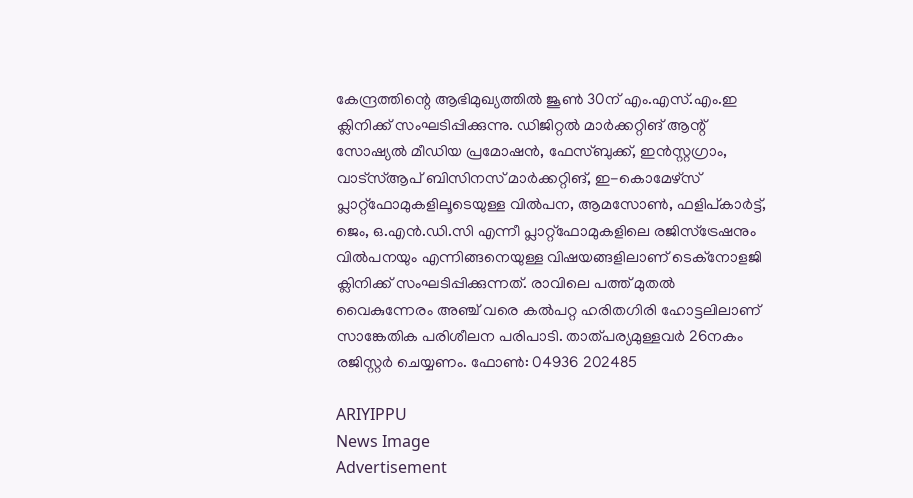കേന്ദ്രത്തിന്റെ ആഭിമുഖ്യത്തില്‍ ജൂണ്‍ 30ന് എം.എസ്.എം.ഇ ക്ലിനിക്ക് സംഘടിപ്പിക്കുന്നു. ഡിജിറ്റല്‍ മാര്‍ക്കറ്റിങ് ആന്റ് സോഷ്യല്‍ മീഡിയ പ്രമോഷന്‍, ഫേസ്ബുക്ക്, ഇന്‍സ്റ്റഗ്രാം, വാട്‌സ്ആപ് ബിസിനസ് മാര്‍ക്കറ്റിങ്, ഇ-കൊമേഴ്സ് പ്ലാറ്റ്‌ഫോമുകളിലൂടെയുള്ള വില്‍പന, ആമസോണ്‍, ഫളിപ്കാര്‍ട്ട്, ജെം, ഒ.എന്‍.ഡി.സി എന്നീ പ്ലാറ്റ്‌ഫോമുകളിലെ രജിസ്‌ട്രേഷനും വില്‍പനയും എന്നിങ്ങനെയുള്ള വിഷയങ്ങളിലാണ് ടെക്‌നോളജി ക്ലിനിക്ക് സംഘടിപ്പിക്കുന്നത്. രാവിലെ പത്ത് മുതല്‍ വൈകുന്നേരം അഞ്ച് വരെ കല്‍പറ്റ ഹരിതഗിരി ഹോട്ടലിലാണ് സാങ്കേതിക പരിശീലന പരിപാടി. താത്പര്യമുള്ളവര്‍ 26നകം രജിസ്റ്റര്‍ ചെയ്യണം. ഫോണ്‍: 04936 202485

ARIYIPPU
News Image
Advertisement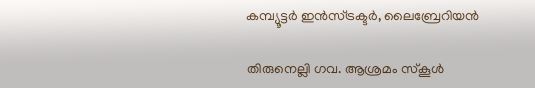കമ്പ്യൂട്ടര്‍ ഇന്‍സ്ട്രക്ടര്‍, ലൈബ്രേറിയന്‍

തിരുനെല്ലി ഗവ. ആശ്രമം സ്‌കൂള്‍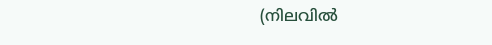(നിലവില്‍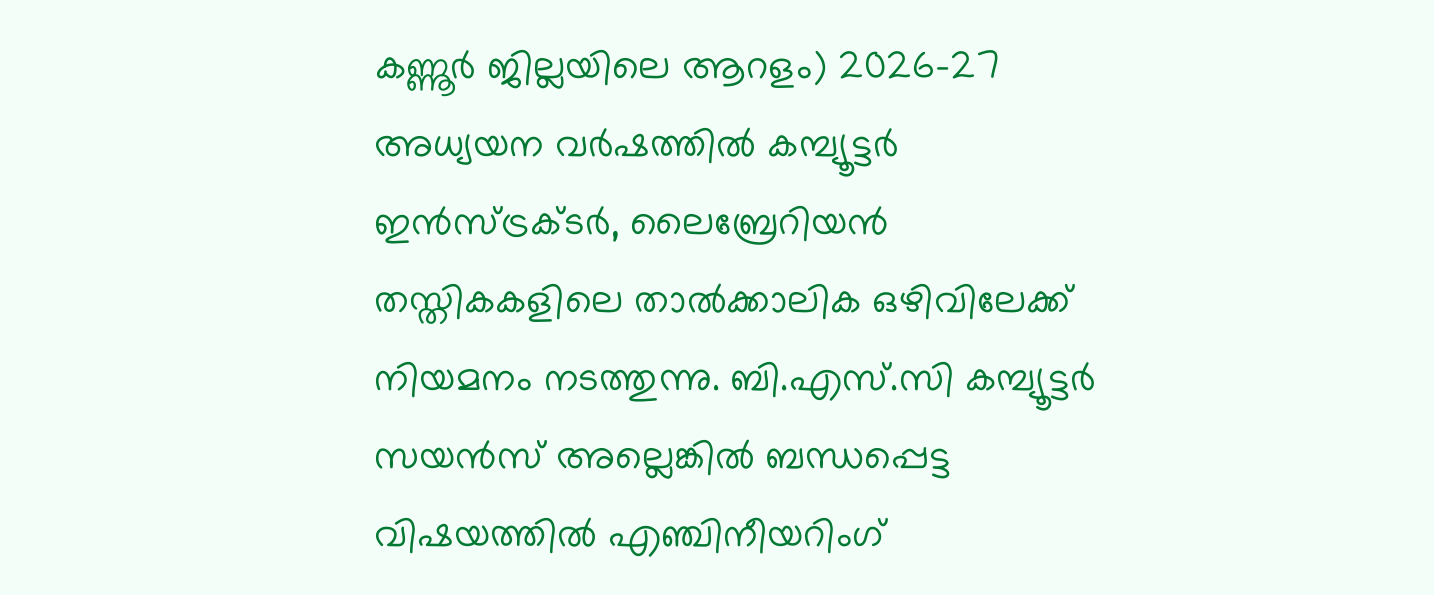കണ്ണൂര്‍ ജില്ലയിലെ ആറളം) 2026-27 അധ്യയന വര്‍ഷത്തില്‍ കമ്പ്യൂട്ടര്‍ ഇന്‍സ്ട്രക്ടര്‍, ലൈബ്രേറിയന്‍ തസ്തികകളിലെ താല്‍ക്കാലിക ഒഴിവിലേക്ക് നിയമനം നടത്തുന്നു. ബി.എസ്.സി കമ്പ്യൂട്ടര്‍ സയന്‍സ് അല്ലെങ്കില്‍ ബന്ധപ്പെട്ട വിഷയത്തില്‍ എഞ്ചിനീയറിംഗ്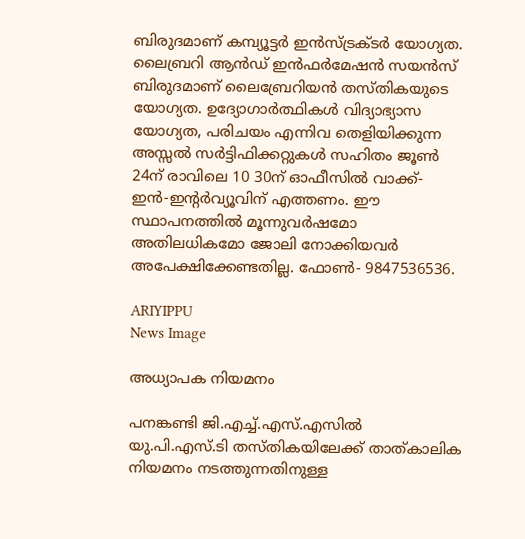ബിരുദമാണ് കമ്പ്യൂട്ടര്‍ ഇന്‍സ്ട്രക്ടര്‍ യോഗ്യത. ലൈബ്രറി ആന്‍ഡ് ഇന്‍ഫര്‍മേഷന്‍ സയന്‍സ് ബിരുദമാണ് ലൈബ്രേറിയന്‍ തസ്തികയുടെ യോഗ്യത. ഉദ്യോഗാര്‍ത്ഥികള്‍ വിദ്യാഭ്യാസ യോഗ്യത, പരിചയം എന്നിവ തെളിയിക്കുന്ന അസ്സല്‍ സര്‍ട്ടിഫിക്കറ്റുകള്‍ സഹിതം ജൂണ്‍ 24ന് രാവിലെ 10 30ന് ഓഫീസില്‍ വാക്ക്-ഇന്‍-ഇന്റര്‍വ്യൂവിന് എത്തണം. ഈ സ്ഥാപനത്തില്‍ മൂന്നുവര്‍ഷമോ അതിലധികമോ ജോലി നോക്കിയവര്‍ അപേക്ഷിക്കേണ്ടതില്ല. ഫോണ്‍- 9847536536.

ARIYIPPU
News Image

അധ്യാപക നിയമനം

പനങ്കണ്ടി ജി.എച്ച്.എസ്.എസില്‍ യു.പി.എസ്.ടി തസ്തികയിലേക്ക് താത്കാലിക നിയമനം നടത്തുന്നതിനുള്ള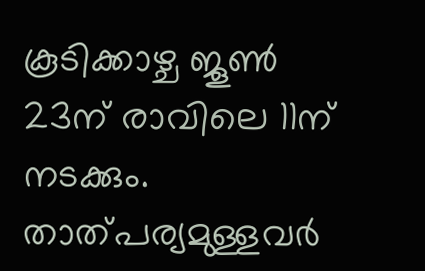കൂടിക്കാഴ്ച ജൂണ്‍ 23ന് രാവിലെ 11ന് നടക്കും. താത്പര്യമുള്ളവര്‍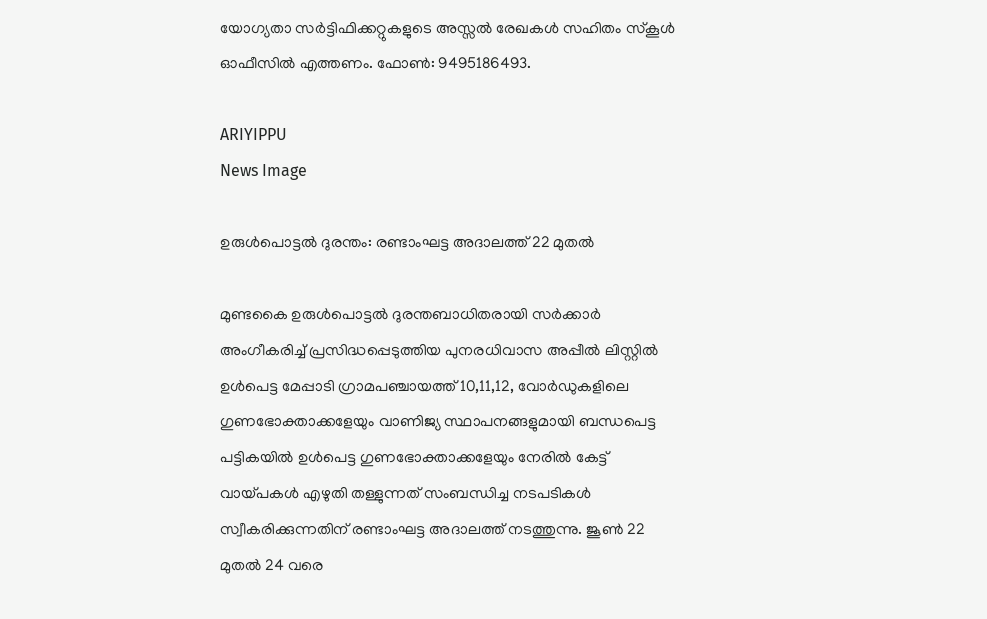യോഗ്യതാ സര്‍ട്ടിഫിക്കറ്റുകളുടെ അസ്സല്‍ രേഖകള്‍ സഹിതം സ്‌കൂള്‍ ഓഫീസില്‍ എത്തണം. ഫോണ്‍: 9495186493.

ARIYIPPU
News Image

ഉരുള്‍പൊട്ടല്‍ ദുരന്തം: രണ്ടാംഘട്ട അദാലത്ത് 22 മുതല്‍

മുണ്ടകൈ ഉരുള്‍പൊട്ടല്‍ ദുരന്തബാധിതരായി സര്‍ക്കാര്‍ അംഗീകരിച്ച് പ്രസിദ്ധപ്പെടുത്തിയ പുനരധിവാസ അപ്പീല്‍ ലിസ്റ്റില്‍ ഉള്‍പെട്ട മേപ്പാടി ഗ്രാമപഞ്ചായത്ത് 10,11,12, വോര്‍ഡുകളിലെ ഗുണഭോക്താക്കളേയും വാണിജ്യ സ്ഥാപനങ്ങളുമായി ബന്ധപെട്ട പട്ടികയില്‍ ഉള്‍പെട്ട ഗുണഭോക്താക്കളേയും നേരില്‍ കേട്ട് വായ്പകള്‍ എഴുതി തള്ളുന്നത് സംബന്ധിച്ച നടപടികള്‍ സ്വീകരിക്കുന്നതിന് രണ്ടാംഘട്ട അദാലത്ത് നടത്തുന്നു. ജൂണ്‍ 22 മുതല്‍ 24 വരെ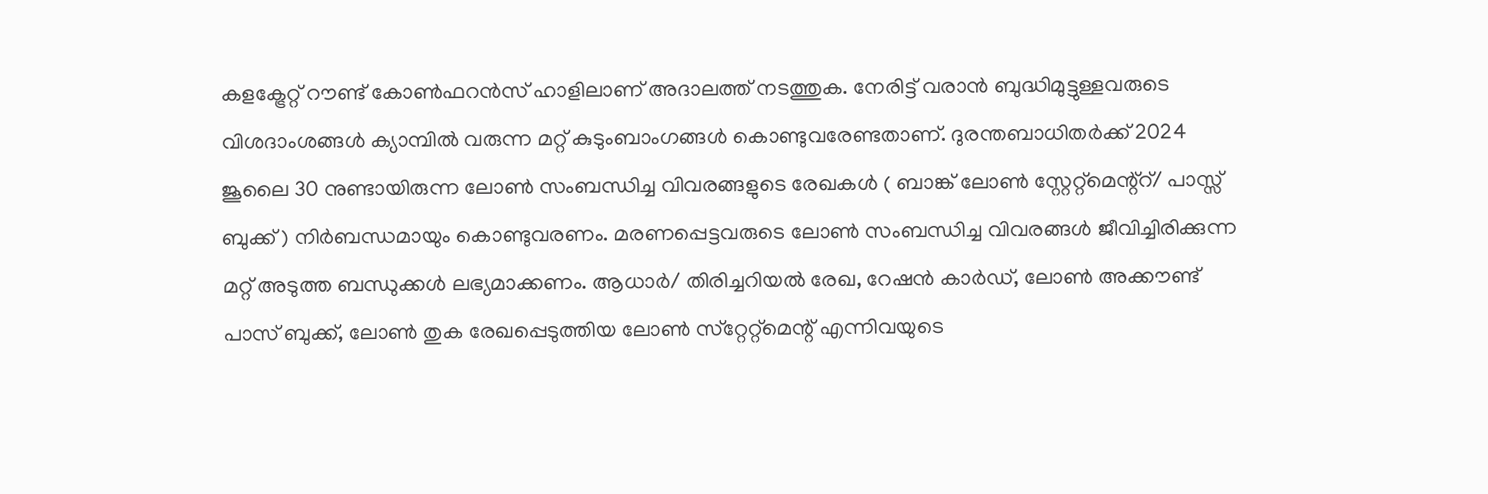കളക്ട്രേറ്റ് റൗണ്ട് കോണ്‍ഫറന്‍സ് ഹാളിലാണ് അദാലത്ത് നടത്തുക. നേരിട്ട് വരാന്‍ ബുദ്ധിമുട്ടുള്ളവരുടെ വിശദാംശങ്ങള്‍ ക്യാമ്പില്‍ വരുന്ന മറ്റ് കുടുംബാംഗങ്ങള്‍ കൊണ്ടുവരേണ്ടതാണ്. ദുരന്തബാധിതര്‍ക്ക് 2024 ജൂലൈ 30 നുണ്ടായിരുന്ന ലോണ്‍ സംബന്ധിച്ച വിവരങ്ങളുടെ രേഖകള്‍ ( ബാങ്ക് ലോണ്‍ സ്റ്റേറ്റ്മെന്റ്‌റ്/ പാസ്സ് ബുക്ക് ) നിര്‍ബന്ധമായും കൊണ്ടുവരണം. മരണപ്പെട്ടവരുടെ ലോണ്‍ സംബന്ധിച്ച വിവരങ്ങള്‍ ജീവിച്ചിരിക്കുന്ന മറ്റ് അടുത്ത ബന്ധുക്കള്‍ ലഭ്യമാക്കണം. ആധാര്‍/ തിരിച്ചറിയല്‍ രേഖ, റേഷന്‍ കാര്‍ഡ്, ലോണ്‍ അക്കൗണ്ട് പാസ് ബുക്ക്, ലോണ്‍ തുക രേഖപ്പെടുത്തിയ ലോണ്‍ സ്‌റ്റേറ്റ്‌മെന്റ് എന്നിവയുടെ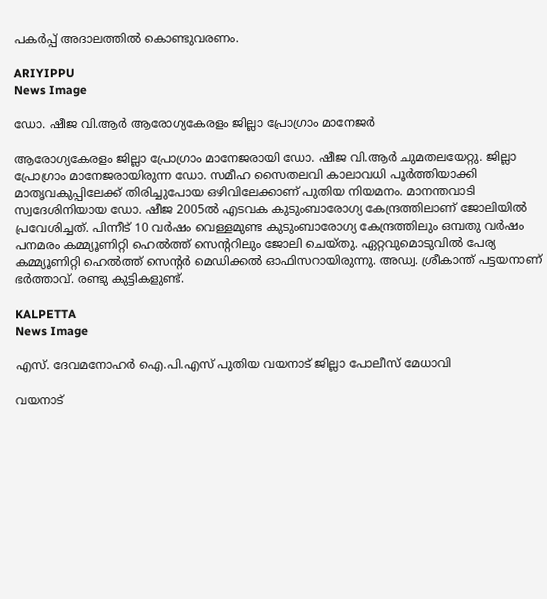പകര്‍പ്പ് അദാലത്തില്‍ കൊണ്ടുവരണം.

ARIYIPPU
News Image

ഡോ. ഷീജ വി.ആര്‍ ആരോഗ്യകേരളം ജില്ലാ പ്രോഗ്രാം മാനേജര്‍

ആരോഗ്യകേരളം ജില്ലാ പ്രോഗ്രാം മാനേജരായി ഡോ. ഷീജ വി.ആര്‍ ചുമതലയേറ്റു. ജില്ലാ പ്രോഗ്രാം മാനേജരായിരുന്ന ഡോ. സമീഹ സൈതലവി കാലാവധി പൂര്‍ത്തിയാക്കി മാതൃവകുപ്പിലേക്ക് തിരിച്ചുപോയ ഒഴിവിലേക്കാണ് പുതിയ നിയമനം. മാനന്തവാടി സ്വദേശിനിയായ ഡോ. ഷീജ 2005ല്‍ എടവക കുടുംബാരോഗ്യ കേന്ദ്രത്തിലാണ് ജോലിയില്‍ പ്രവേശിച്ചത്. പിന്നീട് 10 വര്‍ഷം വെള്ളമുണ്ട കുടുംബാരോഗ്യ കേന്ദ്രത്തിലും ഒമ്പതു വര്‍ഷം പനമരം കമ്മ്യൂണിറ്റി ഹെല്‍ത്ത് സെന്ററിലും ജോലി ചെയ്തു. ഏറ്റവുമൊടുവില്‍ പേര്യ കമ്മ്യൂണിറ്റി ഹെല്‍ത്ത് സെന്റര്‍ മെഡിക്കല്‍ ഓഫിസറായിരുന്നു. അഡ്വ. ശ്രീകാന്ത് പട്ടയനാണ് ഭര്‍ത്താവ്. രണ്ടു കുട്ടികളുണ്ട്.

KALPETTA
News Image

എസ്. ദേവമനോഹർ ഐ.പി.എസ് പുതിയ വയനാട് ജില്ലാ പോലീസ് മേധാവി

വയനാട്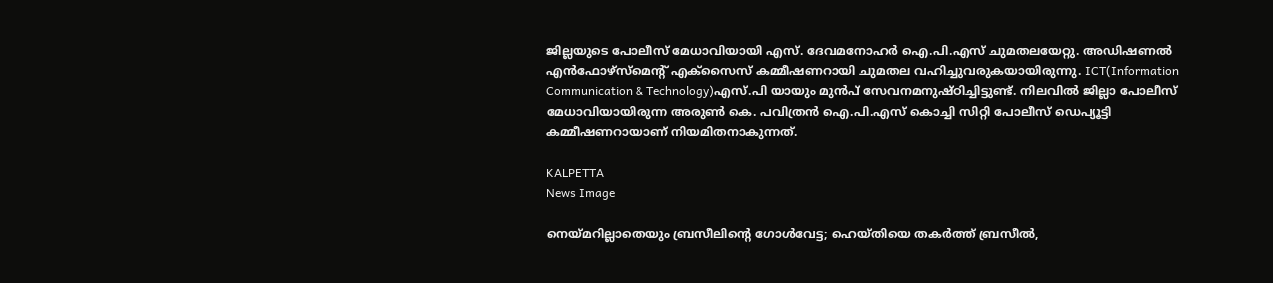ജില്ലയുടെ പോലീസ് മേധാവിയായി എസ്. ദേവമനോഹർ ഐ.പി.എസ് ചുമതലയേറ്റു. അഡിഷണൽ എൻഫോഴ്സ്‌മെന്റ് എക്സൈസ് കമ്മീഷണറായി ചുമതല വഹിച്ചുവരുകയായിരുന്നു. ICT(Information Communication & Technology)എസ്.പി യായും മുൻപ് സേവനമനുഷ്ഠിച്ചിട്ടുണ്ട്. നിലവിൽ ജില്ലാ പോലീസ് മേധാവിയായിരുന്ന അരുൺ കെ. പവിത്രൻ ഐ.പി.എസ് കൊച്ചി സിറ്റി പോലീസ് ഡെപ്യൂട്ടി കമ്മീഷണറായാണ് നിയമിതനാകുന്നത്.

KALPETTA
News Image

നെയ്മറില്ലാതെയും ബ്രസീലിന്റെ ഗോള്‍വേട്ട; ഹെയ്തിയെ തകര്‍ത്ത് ബ്രസീല്‍,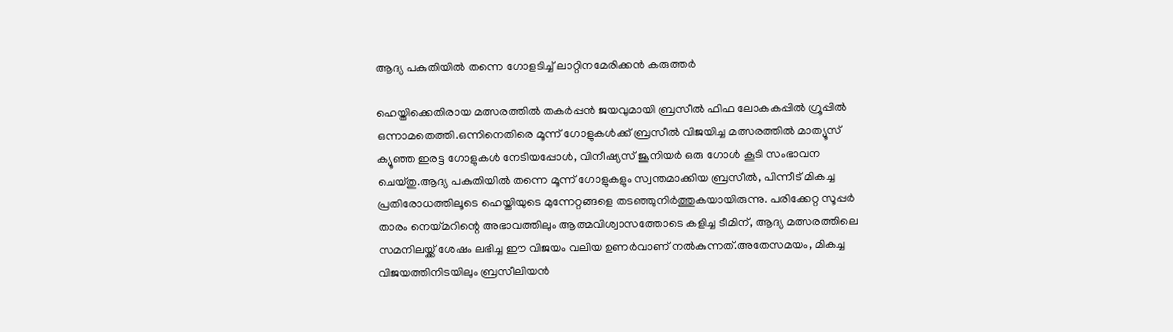ആദ്യ പകുതിയില്‍ തന്നെ ഗോളടിച്ച്‌ ലാറ്റിനമേരിക്കൻ കരുത്തര്‍

ഹെയ്തിക്കെതിരായ മത്സരത്തില്‍ തകർപ്പൻ ജയവുമായി ബ്രസീല്‍ ഫിഫ ലോകകപ്പില്‍ ഗ്രൂപ്പില്‍ ഒന്നാമതെത്തി.ഒന്നിനെതിരെ മൂന്ന് ഗോളുകള്‍ക്ക് ബ്രസീല്‍ വിജയിച്ച മത്സരത്തില്‍ മാത്യൂസ് ക്യൂഞ്ഞ ഇരട്ട ഗോളുകള്‍ നേടിയപ്പോള്‍, വിനീഷ്യസ് ജൂനിയർ ഒരു ഗോള്‍ കൂടി സംഭാവന ചെയ്തു.ആദ്യ പകുതിയില്‍ തന്നെ മൂന്ന് ഗോളുകളും സ്വന്തമാക്കിയ ബ്രസീല്‍, പിന്നീട് മികച്ച പ്രതിരോധത്തിലൂടെ ഹെയ്തിയുടെ മുന്നേറ്റങ്ങളെ തടഞ്ഞുനിർത്തുകയായിരുന്നു. പരിക്കേറ്റ സൂപ്പർ താരം നെയ്മറിന്റെ അഭാവത്തിലും ആത്മവിശ്വാസത്തോടെ കളിച്ച ടീമിന്, ആദ്യ മത്സരത്തിലെ സമനിലയ്ക്ക് ശേഷം ലഭിച്ച ഈ വിജയം വലിയ ഉണർവാണ് നല്‍കുന്നത്.അതേസമയം, മികച്ച വിജയത്തിനിടയിലും ബ്രസീലിയൻ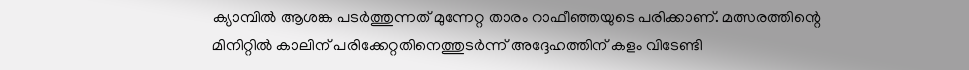ക്യാമ്പില്‍ ആശങ്ക പടർത്തുന്നത് മുന്നേറ്റ താരം റാഫീഞ്ഞയുടെ പരിക്കാണ്. മത്സരത്തിന്റെ മിനിറ്റില്‍ കാലിന് പരിക്കേറ്റതിനെത്തുടർന്ന് അദ്ദേഹത്തിന് കളം വിടേണ്ടി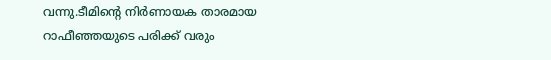വന്നു.ടീമിന്റെ നിർണായക താരമായ റാഫീഞ്ഞയുടെ പരിക്ക് വരും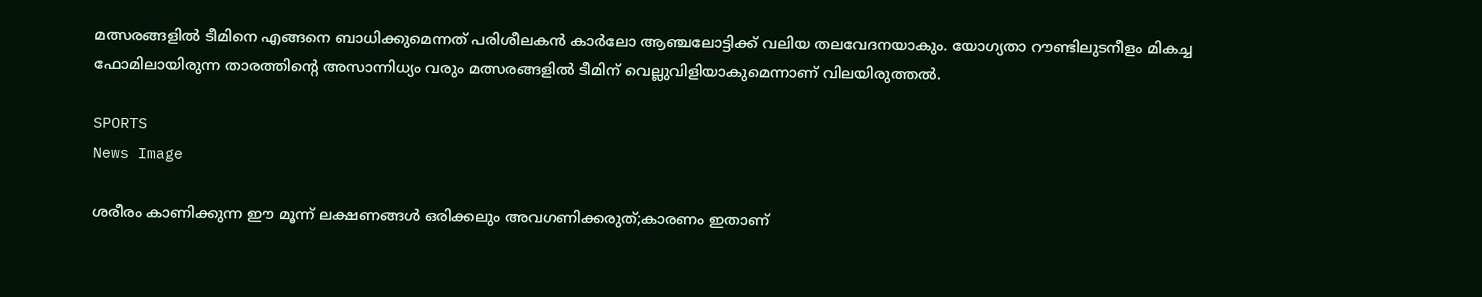മത്സരങ്ങളില്‍ ടീമിനെ എങ്ങനെ ബാധിക്കുമെന്നത് പരിശീലകൻ കാർലോ ആഞ്ചലോട്ടിക്ക് വലിയ തലവേദനയാകും. യോഗ്യതാ റൗണ്ടിലുടനീളം മികച്ച ഫോമിലായിരുന്ന താരത്തിന്റെ അസാന്നിധ്യം വരും മത്സരങ്ങളില്‍ ടീമിന് വെല്ലുവിളിയാകുമെന്നാണ് വിലയിരുത്തല്‍.

SPORTS
News Image

ശരീരം കാണിക്കുന്ന ഈ മൂന്ന് ലക്ഷണങ്ങള്‍ ഒരിക്കലും അവഗണിക്കരുത്;കാരണം ഇതാണ്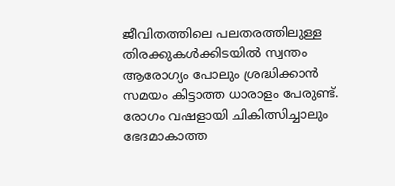ജീവിതത്തിലെ പലതരത്തിലുള്ള തിരക്കുകള്‍ക്കിടയില്‍ സ്വന്തം ആരോഗ്യം പോലും ശ്രദ്ധിക്കാന്‍ സമയം കിട്ടാത്ത ധാരാളം പേരുണ്ട്. രോഗം വഷളായി ചികിത്സിച്ചാലും ഭേദമാകാത്ത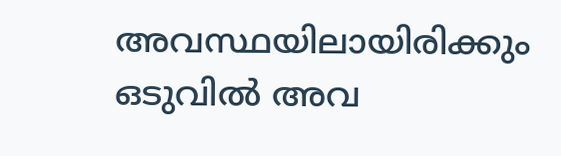അവസ്ഥയിലായിരിക്കും ഒടുവില്‍ അവ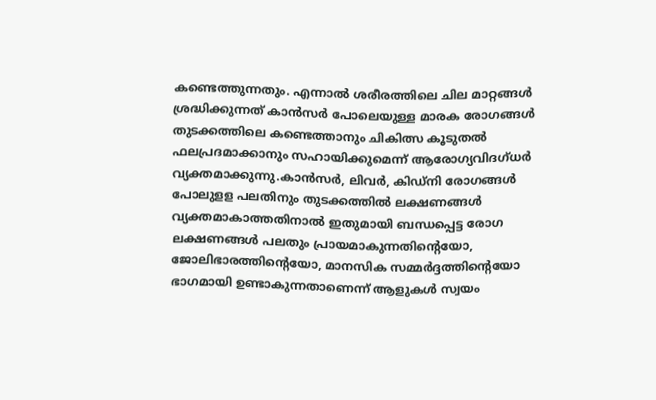കണ്ടെത്തുന്നതും. എന്നാല്‍ ശരീരത്തിലെ ചില മാറ്റങ്ങള്‍ ശ്രദ്ധിക്കുന്നത് കാന്‍സര്‍ പോലെയുള്ള മാരക രോഗങ്ങള്‍ തുടക്കത്തിലെ കണ്ടെത്താനും ചികിത്സ കൂടുതല്‍ ഫലപ്രദമാക്കാനും സഹായിക്കുമെന്ന് ആരോഗ്യവിദഗ്ധര്‍ വ്യക്തമാക്കുന്നു.കാന്‍സര്‍, ലിവര്‍, കിഡ്‌നി രോഗങ്ങള്‍ പോലുളള പലതിനും തുടക്കത്തില്‍ ലക്ഷണങ്ങള്‍ വ്യക്തമാകാത്തതിനാല്‍ ഇതുമായി ബന്ധപ്പെട്ട രോഗ ലക്ഷണങ്ങള്‍ പലതും പ്രായമാകുന്നതിന്റെയോ, ജോലിഭാരത്തിന്റെയോ, മാനസിക സമ്മര്‍ദ്ദത്തിന്റെയോ ഭാഗമായി ഉണ്ടാകുന്നതാണെന്ന് ആളുകള്‍ സ്വയം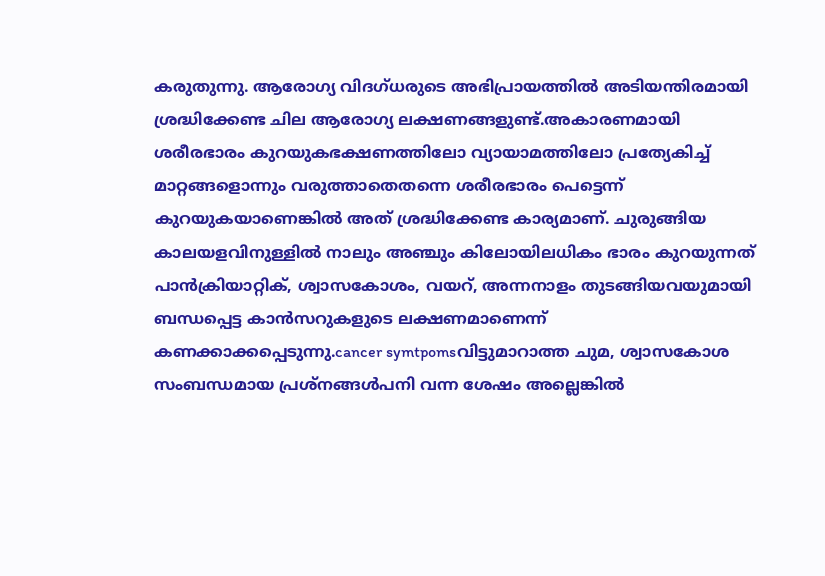കരുതുന്നു. ആരോഗ്യ വിദഗ്ധരുടെ അഭിപ്രായത്തില്‍ അടിയന്തിരമായി ശ്രദ്ധിക്കേണ്ട ചില ആരോഗ്യ ലക്ഷണങ്ങളുണ്ട്.അകാരണമായി ശരീരഭാരം കുറയുകഭക്ഷണത്തിലോ വ്യായാമത്തിലോ പ്രത്യേകിച്ച് മാറ്റങ്ങളൊന്നും വരുത്താതെതന്നെ ശരീരഭാരം പെട്ടെന്ന് കുറയുകയാണെങ്കില്‍ അത് ശ്രദ്ധിക്കേണ്ട കാര്യമാണ്. ചുരുങ്ങിയ കാലയളവിനുള്ളില്‍ നാലും അഞ്ചും കിലോയിലധികം ഭാരം കുറയുന്നത് പാന്‍ക്രിയാറ്റിക്, ശ്വാസകോശം, വയറ്, അന്നനാളം തുടങ്ങിയവയുമായി ബന്ധപ്പെട്ട കാന്‍സറുകളുടെ ലക്ഷണമാണെന്ന് കണക്കാക്കപ്പെടുന്നു.cancer symtpomsവിട്ടുമാറാത്ത ചുമ, ശ്വാസകോശ സംബന്ധമായ പ്രശ്‌നങ്ങള്‍പനി വന്ന ശേഷം അല്ലെങ്കില്‍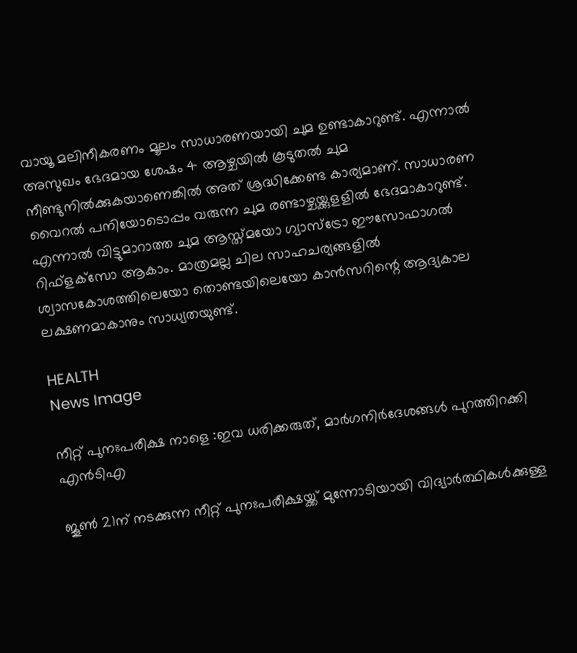വായൂ മലിനീകരണം മൂലം സാധാരണയായി ചുമ ഉണ്ടാകാറുണ്ട്. എന്നാല്‍ അസുഖം ഭേദമായ ശേഷം 4 ആഴ്ചയില്‍ കൂടുതല്‍ ചുമ നീണ്ടുനില്‍ക്കുകയാണെങ്കില്‍ അത് ശ്രദ്ധിക്കേണ്ട കാര്യമാണ്. സാധാരണ വൈറല്‍ പനിയോടൊപ്പം വരുന്ന ചുമ രണ്ടാഴ്ചയ്ക്കുളളില്‍ ഭേദമാകാറുണ്ട്. എന്നാല്‍ വിട്ടുമാറാത്ത ചുമ ആസ്ത്മയോ ഗ്യാസ്‌ട്രോ ഈസോഫാഗല്‍ റിഫ്‌ളക്‌സോ ആകാം. മാത്രമല്ല ചില സാഹചര്യങ്ങളില്‍ ശ്വാസകോശത്തിലെയോ തൊണ്ടയിലെയോ കാന്‍സറിന്റെ ആദ്യകാല ലക്ഷണമാകാനും സാധ്യതയുണ്ട്.

HEALTH
News Image

നീറ്റ് പുനഃപരീക്ഷ നാളെ :ഇവ ധരിക്കരുത്, മാർഗനിർദേശങ്ങൾ പുറത്തിറക്കി എൻടിഎ

ജൂൺ 21ന് നടക്കുന്ന നീറ്റ് പുനഃപരീക്ഷയ്ക്ക് മുന്നോടിയായി വിദ്യാർത്ഥികൾക്കുള്ള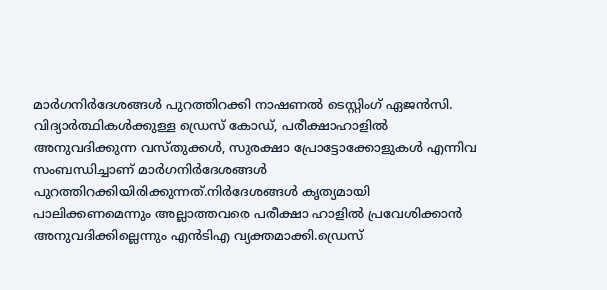മാർഗനിർദേശങ്ങൾ പുറത്തിറക്കി നാഷണൽ ടെസ്റ്റിംഗ് ഏജൻസി. വിദ്യാർത്ഥികൾക്കുള്ള ഡ്രെസ് കോഡ്, പരീക്ഷാഹാളിൽ അനുവദിക്കുന്ന വസ്തുക്കൾ, സുരക്ഷാ പ്രോട്ടോക്കോളുകൾ എന്നിവ സംബന്ധിച്ചാണ് മാർഗനി‌ർദേശങ്ങൾ പുറത്തിറക്കിയിരിക്കുന്നത്.നിർദേശങ്ങൾ കൃത്യമായി പാലിക്കണമെന്നും അല്ലാത്തവരെ പരീക്ഷാ ഹാളിൽ പ്രവേശിക്കാൻ അനുവദിക്കില്ലെന്നും എൻടിഎ വ്യക്തമാക്കി.ഡ്രെസ്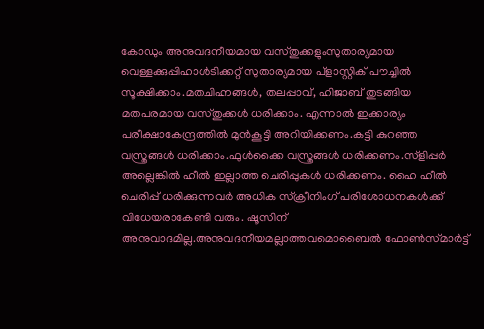കോഡും അനുവദനീയമായ വസ്തുക്കളുംസുതാര്യമായ വെള്ളക്കുപ്പിഹാൾടിക്കറ്റ് സുതാര്യമായ പ്ളാസ്റ്റിക് പൗച്ചിൽ സൂക്ഷിക്കാം.മതചിഹ്നങ്ങൾ, തലപ്പാവ്, ഹിജാബ് തുടങ്ങിയ മതപരമായ വസ്തുക്കൾ ധരിക്കാം. എന്നാൽ ഇക്കാര്യം പരീക്ഷാകേന്ദ്രത്തിൽ മുൻകൂട്ടി അറിയിക്കണം.കട്ടി കുറഞ്ഞ വസ്ത്രങ്ങൾ ധരിക്കാം.ഫുൾക്കൈ വസ്ത്രങ്ങൾ ധരിക്കണം.സ്ളിപ്പർ അല്ലെങ്കിൽ ഹീൽ ഇല്ലാത്ത ചെരിപ്പുകൾ ധരിക്കണം. ഹൈ ഹീൽ ചെരിപ്പ് ധരിക്കുന്നവർ അധിക സ്ക്രീനിംഗ് പരിശോധനകൾക്ക് വിധേയരാകേണ്ടി വരും. ഷൂസിന് അനുവാദമില്ല.അനുവദനീയമല്ലാത്തവമൊബൈൽ ഫോൺസ്‌മാർട്ട്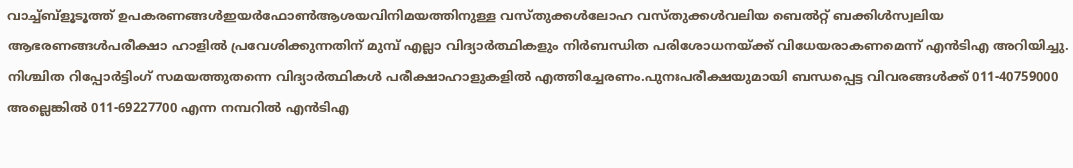വാച്ച്ബ്ളൂടൂത്ത് ഉപകരണങ്ങൾഇയർഫോൺആശയവിനിമയത്തിനുള്ള വസ്തുക്കൾലോഹ വസ്തുക്കൾവലിയ ബെൽറ്റ് ബക്കിൾസ്വലിയ ആഭരണങ്ങൾപരീക്ഷാ ഹാളിൽ പ്രവേശിക്കുന്നതിന് മുമ്പ് എല്ലാ വിദ്യാർത്ഥികളും നിർബന്ധിത പരിശോധനയ്ക്ക് വിധേയരാകണമെന്ന് എൻടിഎ അറിയിച്ചു. നിശ്ചിത റിപ്പോർട്ടിംഗ് സമയത്തുതന്നെ വിദ്യാർത്ഥികൾ പരീക്ഷാഹാളുകളിൽ എത്തിച്ചേരണം.പുനഃപരീക്ഷയുമായി ബന്ധപ്പെട്ട വിവരങ്ങൾക്ക് 011-40759000 അല്ലെങ്കിൽ 011-69227700 എന്ന നമ്പറിൽ എൻടിഎ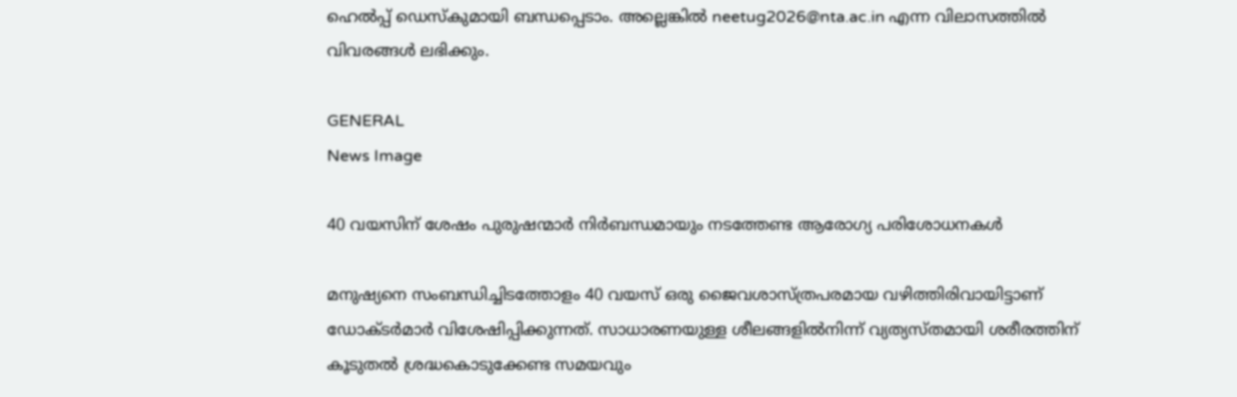ഹെൽപ്പ് ഡെസ്‌കുമായി ബന്ധപ്പെടാം. അല്ലെങ്കിൽ neetug2026@nta.ac.in എന്ന വിലാസത്തിൽ വിവരങ്ങൾ ലഭിക്കും.

GENERAL
News Image

40 വയസിന് ശേഷം പുരുഷന്മാര്‍ നിര്‍ബന്ധമായും നടത്തേണ്ട ആരോഗ്യ പരിശോധനകള്‍

മനുഷ്യനെ സംബന്ധിച്ചിടത്തോളം 40 വയസ് ഒരു ജൈവശാസ്ത്രപരമായ വഴിത്തിരിവായിട്ടാണ് ഡോക്ടര്‍മാര്‍ വിശേഷിപ്പിക്കുന്നത്. സാധാരണയുള്ള ശീലങ്ങളില്‍നിന്ന് വ്യത്യസ്തമായി ശരീരത്തിന് കൂടുതല്‍ ശ്രദ്ധകൊടുക്കേണ്ട സമയവും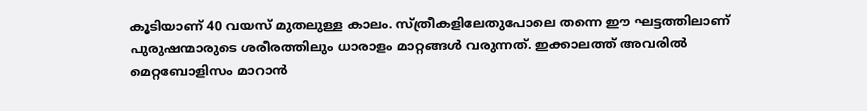കൂടിയാണ് 40 വയസ് മുതലുള്ള കാലം. സ്ത്രീകളിലേതുപോലെ തന്നെ ഈ ഘട്ടത്തിലാണ് പുരുഷന്മാരുടെ ശരീരത്തിലും ധാരാളം മാറ്റങ്ങള്‍ വരുന്നത്. ഇക്കാലത്ത് അവരില്‍ മെറ്റബോളിസം മാറാന്‍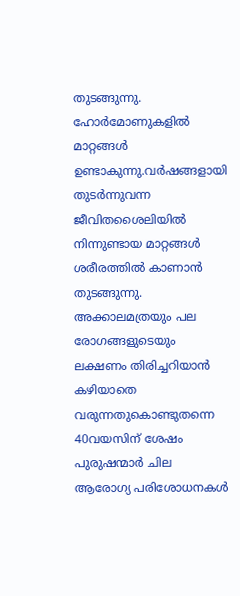തുടങ്ങുന്നു. ഹോര്‍മോണുകളില്‍ മാറ്റങ്ങള്‍ ഉണ്ടാകുന്നു.വര്‍ഷങ്ങളായി തുടര്‍ന്നുവന്ന ജീവിതശൈലിയില്‍ നിന്നുണ്ടായ മാറ്റങ്ങള്‍ ശരീരത്തില്‍ കാണാന്‍ തുടങ്ങുന്നു. അക്കാലമത്രയും പല രോഗങ്ങളുടെയും ലക്ഷണം തിരിച്ചറിയാന്‍ കഴിയാതെ വരുന്നതുകൊണ്ടുതന്നെ 40വയസിന് ശേഷം പുരുഷന്മാര്‍ ചില ആരോഗ്യ പരിശോധനകള്‍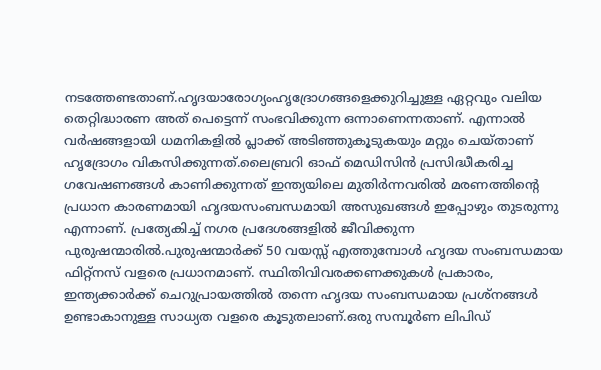നടത്തേണ്ടതാണ്.ഹൃദയാരോഗ്യംഹൃദ്രോഗങ്ങളെക്കുറിച്ചുള്ള ഏറ്റവും വലിയ തെറ്റിദ്ധാരണ അത് പെട്ടെന്ന് സംഭവിക്കുന്ന ഒന്നാണെന്നതാണ്. എന്നാല്‍ വര്‍ഷങ്ങളായി ധമനികളില്‍ പ്ലാക്ക് അടിഞ്ഞുകൂടുകയും മറ്റും ചെയ്താണ് ഹൃദ്രോഗം വികസിക്കുന്നത്.ലൈബ്രറി ഓഫ് മെഡിസിന്‍ പ്രസിദ്ധീകരിച്ച ഗവേഷണങ്ങള്‍ കാണിക്കുന്നത് ഇന്ത്യയിലെ മുതിര്‍ന്നവരില്‍ മരണത്തിന്റെ പ്രധാന കാരണമായി ഹൃദയസംബന്ധമായി അസുഖങ്ങള്‍ ഇപ്പോഴും തുടരുന്നു എന്നാണ്. പ്രത്യേകിച്ച് നഗര പ്രദേശങ്ങളില്‍ ജീവിക്കുന്ന പുരുഷന്മാരില്‍.പുരുഷന്മാര്‍ക്ക് 50 വയസ്സ് എത്തുമ്പോള്‍ ഹൃദയ സംബന്ധമായ ഫിറ്റ്നസ് വളരെ പ്രധാനമാണ്. സ്ഥിതിവിവരക്കണക്കുകള്‍ പ്രകാരം, ഇന്ത്യക്കാര്‍ക്ക് ചെറുപ്രായത്തില്‍ തന്നെ ഹൃദയ സംബന്ധമായ പ്രശ്നങ്ങള്‍ ഉണ്ടാകാനുള്ള സാധ്യത വളരെ കൂടുതലാണ്.ഒരു സമ്പൂര്‍ണ ലിപിഡ്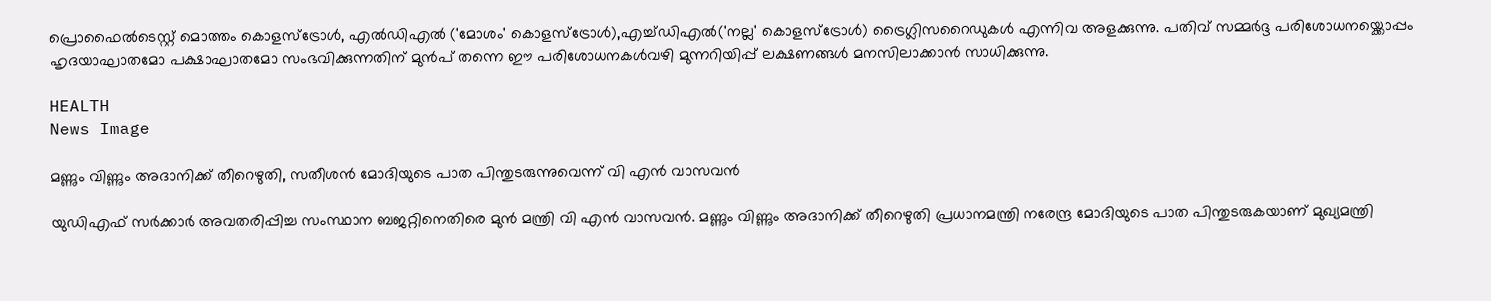പ്രൊഫൈല്‍ടെസ്റ്റ് മൊത്തം കൊളസ്ട്രോള്‍, എല്‍ഡിഎല്‍ ('മോശം' കൊളസ്‌ട്രോള്‍),എച്ച്ഡിഎല്‍('നല്ല' കൊളസ്ട്രോള്‍) ട്രൈഗ്ലിസറൈഡുകള്‍ എന്നിവ അളക്കുന്നു. പതിവ് സമ്മര്‍ദ്ദ പരിശോധനയ്ക്കൊപ്പം ഹൃദയാഘാതമോ പക്ഷാഘാതമോ സംഭവിക്കുന്നതിന് മുന്‍പ് തന്നെ ഈ പരിശോധനകള്‍വഴി മുന്നറിയിപ്പ് ലക്ഷണങ്ങള്‍ മനസിലാക്കാന്‍ സാധിക്കുന്നു.

HEALTH
News Image

മണ്ണും വിണ്ണും അദാനിക്ക് തീറെഴുതി, സതീശൻ മോദിയുടെ പാത പിന്തുടരുന്നുവെന്ന് വി എൻ വാസവൻ

യുഡിഎഫ് സർക്കാർ അവതരിപ്പിച്ച സംസ്ഥാന ബജറ്റിനെതിരെ മുൻ മന്ത്രി വി എൻ വാസവൻ. മണ്ണും വിണ്ണും അദാനിക്ക് തീറെഴുതി പ്രധാനമന്ത്രി നരേന്ദ്ര മോദിയുടെ പാത പിന്തുടരുകയാണ് മുഖ്യമന്ത്രി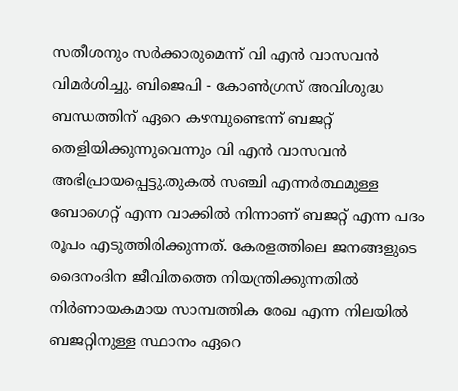സതീശനും സർക്കാരുമെന്ന് വി എൻ വാസവൻ വിമർശിച്ചു. ബിജെപി - കോൺഗ്രസ് അവിശുദ്ധ ബന്ധത്തിന് ഏറെ കഴമ്പുണ്ടെന്ന് ബജറ്റ് തെളിയിക്കുന്നുവെന്നും വി എൻ വാസവൻ അഭിപ്രായപ്പെട്ടു.തുകൽ സഞ്ചി എന്നർത്ഥമുള്ള ബോഗെറ്റ് എന്ന വാക്കിൽ നിന്നാണ് ബജറ്റ് എന്ന പദം രൂപം എടുത്തിരിക്കുന്നത്. കേരളത്തിലെ ജനങ്ങളുടെ ദൈനംദിന ജീവിതത്തെ നിയന്ത്രിക്കുന്നതിൽ നിർണായകമായ സാമ്പത്തിക രേഖ എന്ന നിലയിൽ ബജറ്റിനുള്ള സ്ഥാനം ഏറെ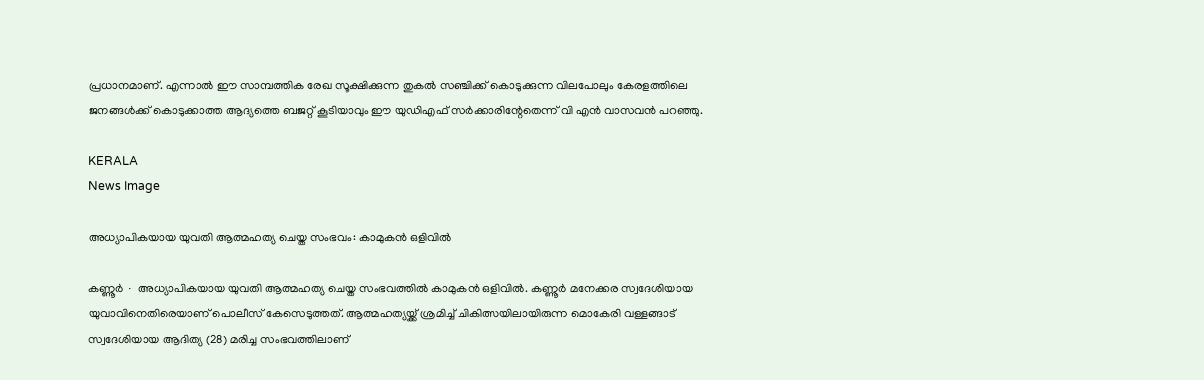പ്രധാനമാണ്. എന്നാൽ ഈ സാമ്പത്തിക രേഖ സൂക്ഷിക്കുന്ന തുകൽ സഞ്ചിക്ക് കൊടുക്കുന്ന വിലപോലും കേരളത്തിലെ ജനങ്ങൾക്ക് കൊടുക്കാത്ത ആദ്യത്തെ ബജറ്റ് കൂടിയാവും ഈ യുഡിഎഫ് സർക്കാരിന്റേതെന്ന് വി എൻ വാസവൻ പറഞ്ഞു.

KERALA
News Image

അധ്യാപികയായ യുവതി ആത്മഹത്യ ചെയ്ത സംഭവം: കാമുകൻ ഒളിവിൽ‌

കണ്ണൂർ ∙ അധ്യാപികയായ യുവതി ആത്മഹത്യ ചെയ്ത സംഭവത്തിൽ കാമുകൻ ഒളിവിൽ. കണ്ണൂർ മനേക്കര സ്വദേശിയായ യുവാവിനെതിരെയാണ് പൊലീസ് കേസെടുത്തത്. ആത്മഹത്യയ്ക്ക് ശ്രമിച്ച് ചികിത്സയിലായിരുന്ന മൊകേരി വള്ളങ്ങാട് സ്വദേശിയായ ആദിത്യ (28) മരിച്ച സംഭവത്തിലാണ്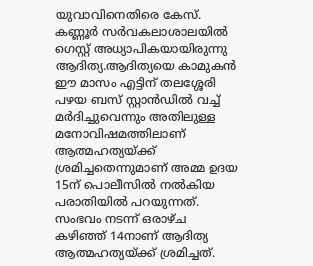യുവാവിനെതിരെ കേസ്. കണ്ണൂർ സർവകലാശാലയിൽ ഗെസ്റ്റ് അധ്യാപികയായിരുന്നു ആദിത്യ.ആദിത്യയെ കാമുകൻ ഈ മാസം എട്ടിന് തലശ്ശേരി പഴയ ബസ് സ്റ്റാൻഡിൽ വച്ച് മർദിച്ചുവെന്നും അതിലുള്ള മനോവിഷമത്തിലാണ് ആത്മഹത്യയ്ക്ക് ശ്രമിച്ചതെന്നുമാണ് അമ്മ ഉദയ 15ന് പൊലീസിൽ നൽകിയ പരാതിയിൽ പറയുന്നത്. സംഭവം നടന്ന് ഒരാഴ്ച കഴിഞ്ഞ് 14നാണ് ആദിത്യ ആത്മഹത്യയ്ക്ക് ശ്രമിച്ചത്.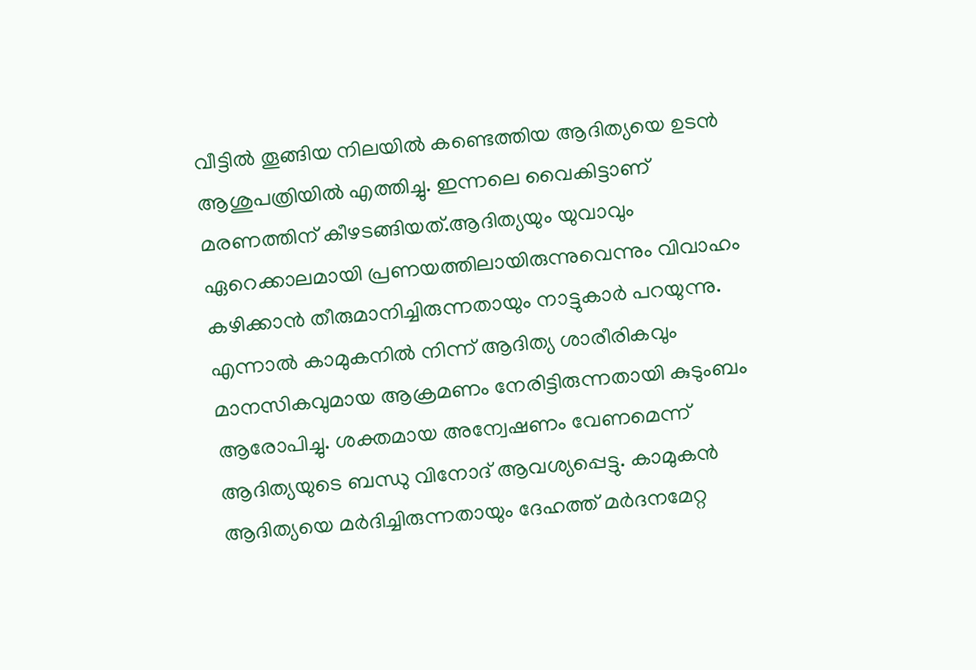വീട്ടിൽ തൂങ്ങിയ നിലയിൽ കണ്ടെത്തിയ ആദിത്യയെ ഉടൻ ആശുപത്രിയിൽ എത്തിച്ചു. ഇന്നലെ വൈകിട്ടാണ് മരണത്തിന് കീഴടങ്ങിയത്.ആദിത്യയും യുവാവും ഏറെക്കാലമായി പ്രണയത്തിലായിരുന്നുവെന്നും വിവാഹം കഴിക്കാൻ തീരുമാനിച്ചിരുന്നതായും നാട്ടുകാർ പറയുന്നു. എന്നാൽ കാമുകനിൽ നിന്ന് ആദിത്യ ശാരീരികവും മാനസികവുമായ ആക്രമണം നേരിട്ടിരുന്നതായി കുടുംബം ആരോപിച്ചു. ശക്തമായ അന്വേഷണം വേണമെന്ന് ആദിത്യയുടെ ബന്ധു വിനോദ് ആവശ്യപ്പെട്ടു. കാമുകൻ ആദിത്യയെ മർദിച്ചിരുന്നതായും ദേഹത്ത് മർദനമേറ്റ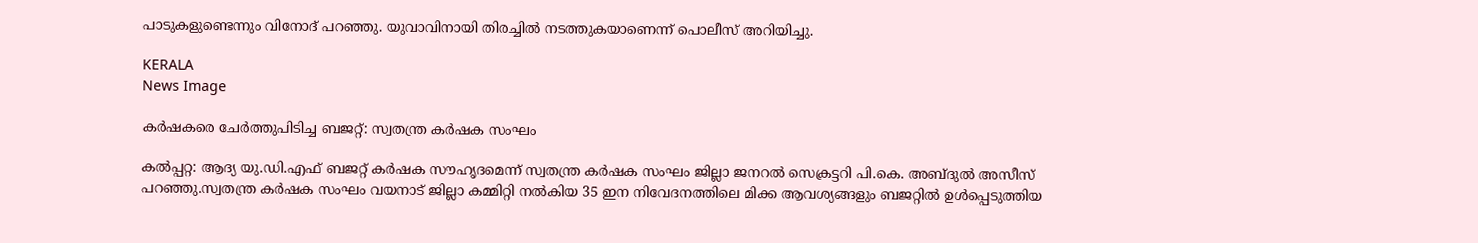പാടുകളുണ്ടെന്നും വിനോദ് പറഞ്ഞു. യുവാവിനായി തിരച്ചിൽ നടത്തുകയാണെന്ന് പൊലീസ് അറിയിച്ചു.

KERALA
News Image

കർഷകരെ ചേർത്തുപിടിച്ച ബജറ്റ്: സ്വതന്ത്ര കർഷക സംഘം

കൽപ്പറ്റ: ആദ്യ യു.ഡി.എഫ് ബജറ്റ് കർഷക സൗഹൃദമെന്ന് സ്വതന്ത്ര കർഷക സംഘം ജില്ലാ ജനറൽ സെക്രട്ടറി പി.കെ. അബ്ദുൽ അസീസ് പറഞ്ഞു.സ്വതന്ത്ര കർഷക സംഘം വയനാട് ജില്ലാ കമ്മിറ്റി നൽകിയ 35 ഇന നിവേദനത്തിലെ മിക്ക ആവശ്യങ്ങളും ബജറ്റിൽ ഉൾപ്പെടുത്തിയ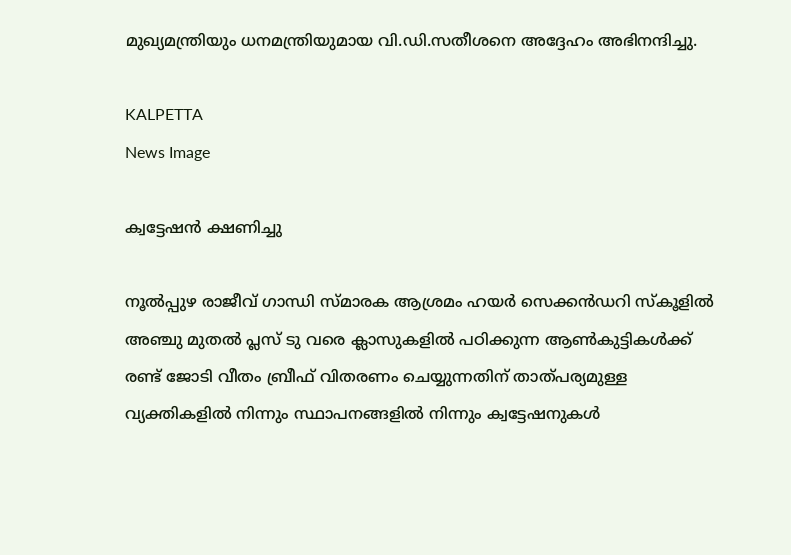മുഖ്യമന്ത്രിയും ധനമന്ത്രിയുമായ വി.ഡി.സതീശനെ അദ്ദേഹം അഭിനന്ദിച്ചു.

KALPETTA
News Image

ക്വട്ടേഷന്‍ ക്ഷണിച്ചു

നൂല്‍പ്പുഴ രാജീവ് ഗാന്ധി സ്മാരക ആശ്രമം ഹയര്‍ സെക്കന്‍ഡറി സ്‌കൂളില്‍ അഞ്ചു മുതല്‍ പ്ലസ് ടു വരെ ക്ലാസുകളില്‍ പഠിക്കുന്ന ആണ്‍കുട്ടികള്‍ക്ക് രണ്ട് ജോടി വീതം ബ്രീഫ് വിതരണം ചെയ്യുന്നതിന് താത്പര്യമുള്ള വ്യക്തികളില്‍ നിന്നും സ്ഥാപനങ്ങളില്‍ നിന്നും ക്വട്ടേഷനുകള്‍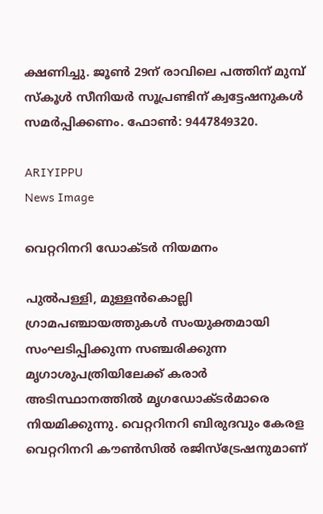ക്ഷണിച്ചു. ജൂണ്‍ 29ന് രാവിലെ പത്തിന് മുമ്പ് സ്‌കൂള്‍ സീനിയര്‍ സൂപ്രണ്ടിന് ക്വട്ടേഷനുകള്‍ സമര്‍പ്പിക്കണം. ഫോണ്‍: 9447849320.

ARIYIPPU
News Image

വെറ്ററിനറി ഡോക്ടര്‍ നിയമനം

പുല്‍പള്ളി, മുള്ളന്‍കൊല്ലി ഗ്രാമപഞ്ചായത്തുകള്‍ സംയുക്തമായി സംഘടിപ്പിക്കുന്ന സഞ്ചരിക്കുന്ന മൃഗാശുപത്രിയിലേക്ക് കരാര്‍ അടിസ്ഥാനത്തില്‍ മൃഗഡോക്ടര്‍മാരെ നിയമിക്കുന്നു. വെറ്ററിനറി ബിരുദവും കേരള വെറ്ററിനറി കൗണ്‍സില്‍ രജിസ്‌ട്രേഷനുമാണ്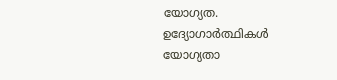യോഗ്യത. ഉദ്യോഗാര്‍ത്ഥികള്‍ യോഗ്യതാ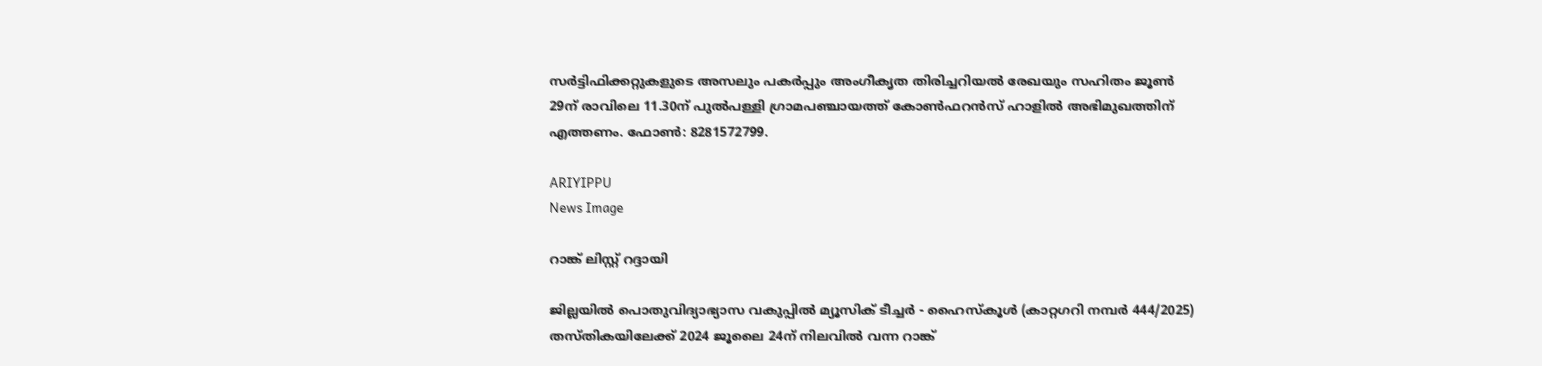സര്‍ട്ടിഫിക്കറ്റുകളുടെ അസലും പകര്‍പ്പും അംഗീകൃത തിരിച്ചറിയല്‍ രേഖയും സഹിതം ജൂണ്‍ 29ന് രാവിലെ 11.30ന് പുല്‍പള്ളി ഗ്രാമപഞ്ചായത്ത് കോണ്‍ഫറന്‍സ് ഹാളില്‍ അഭിമുഖത്തിന് എത്തണം. ഫോണ്‍: 8281572799.

ARIYIPPU
News Image

റാങ്ക് ലിസ്റ്റ് റദ്ദായി

ജില്ലയില്‍ പൊതുവിദ്യാഭ്യാസ വകുപ്പില്‍ മ്യൂസിക് ടീച്ചര്‍ - ഹൈസ്‌കൂള്‍ (കാറ്റഗറി നമ്പര്‍ 444/2025) തസ്തികയിലേക്ക് 2024 ജൂലൈ 24ന് നിലവില്‍ വന്ന റാങ്ക്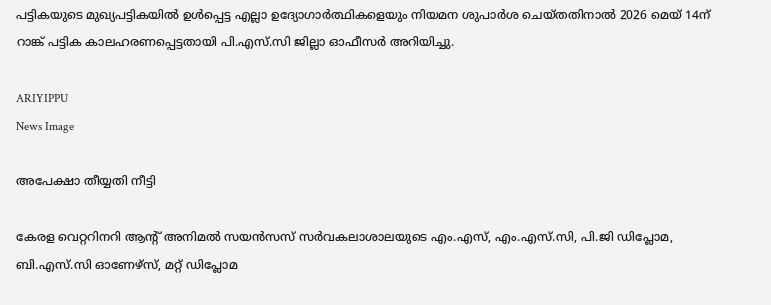പട്ടികയുടെ മുഖ്യപട്ടികയില്‍ ഉള്‍പ്പെട്ട എല്ലാ ഉദ്യോഗാര്‍ത്ഥികളെയും നിയമന ശുപാര്‍ശ ചെയ്തതിനാല്‍ 2026 മെയ് 14ന് റാങ്ക് പട്ടിക കാലഹരണപ്പെട്ടതായി പി.എസ്.സി ജില്ലാ ഓഫീസര്‍ അറിയിച്ചു.

ARIYIPPU
News Image

അപേക്ഷാ തീയ്യതി നീട്ടി

കേരള വെറ്ററിനറി ആന്റ് അനിമല്‍ സയന്‍സസ് സര്‍വകലാശാലയുടെ എം.എസ്, എം.എസ്.സി, പി.ജി ഡിപ്ലോമ, ബി.എസ്.സി ഓണേഴ്‌സ്, മറ്റ് ഡിപ്ലോമ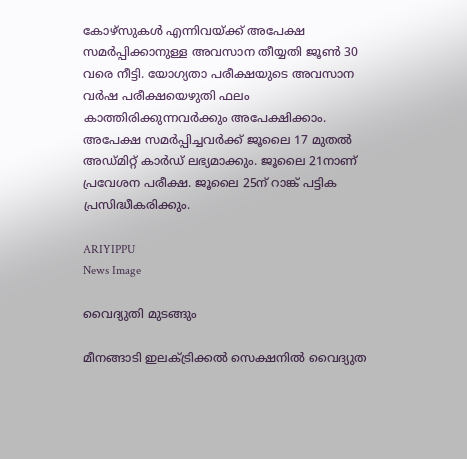കോഴ്‌സുകള്‍ എന്നിവയ്ക്ക് അപേക്ഷ സമര്‍പ്പിക്കാനുള്ള അവസാന തീയ്യതി ജൂണ്‍ 30 വരെ നീട്ടി. യോഗ്യതാ പരീക്ഷയുടെ അവസാന വര്‍ഷ പരീക്ഷയെഴുതി ഫലം കാത്തിരിക്കുന്നവര്‍ക്കും അപേക്ഷിക്കാം. അപേക്ഷ സമര്‍പ്പിച്ചവര്‍ക്ക് ജൂലൈ 17 മുതല്‍ അഡ്മിറ്റ് കാര്‍ഡ് ലഭ്യമാക്കും. ജൂലൈ 21നാണ് പ്രവേശന പരീക്ഷ. ജൂലൈ 25ന് റാങ്ക് പട്ടിക പ്രസിദ്ധീകരിക്കും.

ARIYIPPU
News Image

വൈദ്യുതി മുടങ്ങും

മീനങ്ങാടി ഇലക്ട്രിക്കല്‍ സെക്ഷനില്‍ വൈദ്യുത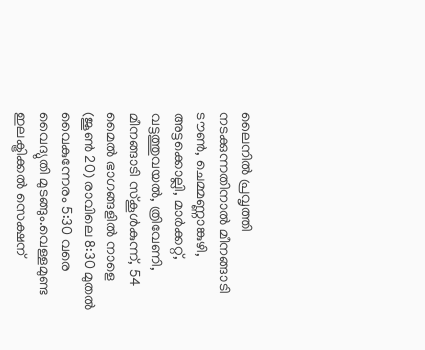ലൈനില്‍ പ്രവൃത്തി നടക്കുന്നതിനാല്‍ മീനങ്ങാടി ടൗണ്‍, ചെമ്മണ്ണാങ്കുഴി, അട്ടക്കൊല്ലി, മാര്‍ക്കറ്റ്, വട്ടത്തുവയല്‍, ത്രിവേണി, മീനങ്ങാടി സ്‌കൂള്‍കുന്ന്, 54 മൈല്‍ ഭാഗങ്ങളില്‍ നാളെ (ജൂണ്‍ 20) രാവിലെ 8:30 മുതല്‍ വൈകുന്നേരം 5:30 വരെ വൈദ്യുതി മുടങ്ങും.വെള്ളമുണ്ട ഇലക്ട്രിക്കല്‍ സെക്ഷന്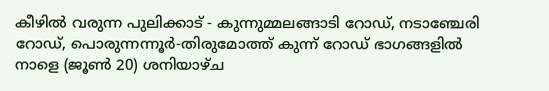കീഴില്‍ വരുന്ന പുലിക്കാട് - കുന്നുമ്മലങ്ങാടി റോഡ്, നടാഞ്ചേരി റോഡ്, പൊരുന്നന്നൂര്‍-തിരുമോത്ത് കുന്ന് റോഡ് ഭാഗങ്ങളില്‍ നാളെ (ജൂണ്‍ 20) ശനിയാഴ്ച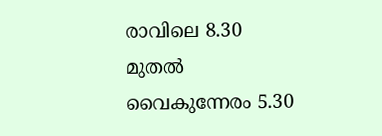രാവിലെ 8.30 മുതല്‍ വൈകുന്നേരം 5.30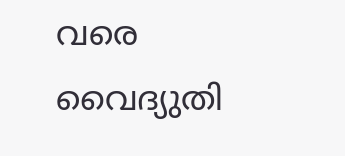വരെ വൈദ്യുതി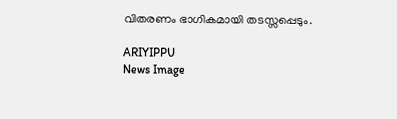വിതരണം ഭാഗികമായി തടസ്സപ്പെടും.

ARIYIPPU
News Image